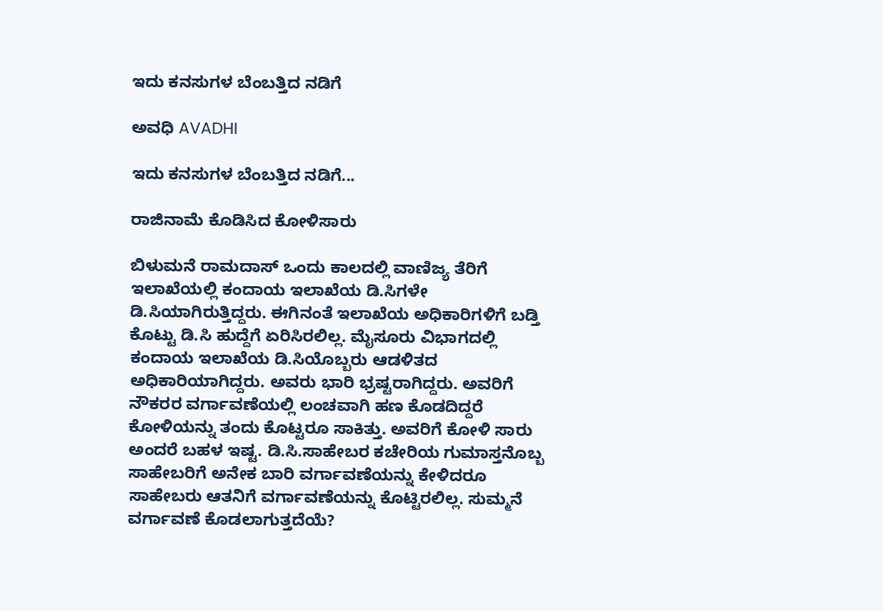ಇದು ಕನಸುಗಳ ಬೆಂಬತ್ತಿದ ನಡಿಗೆ‍

ಅವಧಿ AVADHI

ಇದು ಕನಸುಗಳ ಬೆಂಬತ್ತಿದ ನಡಿಗೆ...

ರಾಜಿನಾಮೆ ಕೊಡಿಸಿದ ಕೋಳಿಸಾರು

ಬಿಳುಮನೆ ರಾಮದಾಸ್ ಒಂದು ಕಾಲದಲ್ಲಿ ವಾಣಿಜ್ಯ ತೆರಿಗೆ ಇಲಾಖೆಯಲ್ಲಿ ಕಂದಾಯ ಇಲಾಖೆಯ ಡಿ.ಸಿಗಳೇ ಡಿ.ಸಿಯಾಗಿರುತ್ತಿದ್ದರು. ಈಗಿನಂತೆ ಇಲಾಖೆಯ ಅಧಿಕಾರಿಗಳಿಗೆ ಬಡ್ತಿ ಕೊಟ್ಟು ಡಿ.ಸಿ ಹುದ್ದೆಗೆ ಏರಿಸಿರಲಿಲ್ಲ. ಮೈಸೂರು ವಿಭಾಗದಲ್ಲಿ ಕಂದಾಯ ಇಲಾಖೆಯ ಡಿ.ಸಿಯೊಬ್ಬರು ಆಡಳಿತದ ಅಧಿಕಾರಿಯಾಗಿದ್ದರು. ಅವರು ಭಾರಿ ಭ್ರಷ್ಟರಾಗಿದ್ದರು. ಅವರಿಗೆ ನೌಕರರ ವರ್ಗಾವಣೆಯಲ್ಲಿ ಲಂಚವಾಗಿ ಹಣ ಕೊಡದಿದ್ದರೆ ಕೋಳಿಯನ್ನು ತಂದು ಕೊಟ್ಟರೂ ಸಾಕಿತ್ತು. ಅವರಿಗೆ ಕೋಳಿ ಸಾರು ಅಂದರೆ ಬಹಳ ಇಷ್ಟ. ಡಿ.ಸಿ.ಸಾಹೇಬರ ಕಚೇರಿಯ ಗುಮಾಸ್ತನೊಬ್ಬ ಸಾಹೇಬರಿಗೆ ಅನೇಕ ಬಾರಿ ವರ್ಗಾವಣೆಯನ್ನು ಕೇಳಿದರೂ ಸಾಹೇಬರು ಆತನಿಗೆ ವರ್ಗಾವಣೆಯನ್ನು ಕೊಟ್ಟಿರಲಿಲ್ಲ. ಸುಮ್ಮನೆ ವರ್ಗಾವಣೆ ಕೊಡಲಾಗುತ್ತದೆಯೆ?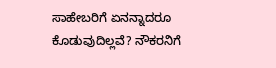ಸಾಹೇಬರಿಗೆ ಏನನ್ನಾದರೂ ಕೊಡುವುದಿಲ್ಲವೆ? ನೌಕರನಿಗೆ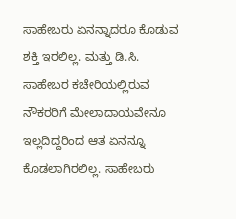ಸಾಹೇಬರು ಏನನ್ನಾದರೂ ಕೊಡುವ ಶಕ್ತಿ ಇರಲಿಲ್ಲ. ಮತ್ತು ಡಿ.ಸಿ. ಸಾಹೇಬರ ಕಚೇರಿಯಲ್ಲಿರುವ ನೌಕರರಿಗೆ ಮೇಲಾದಾಯವೇನೂ ಇಲ್ಲದಿದ್ದರಿಂದ ಆತ ಏನನ್ನೂ ಕೊಡಲಾಗಿರಲಿಲ್ಲ. ಸಾಹೇಬರು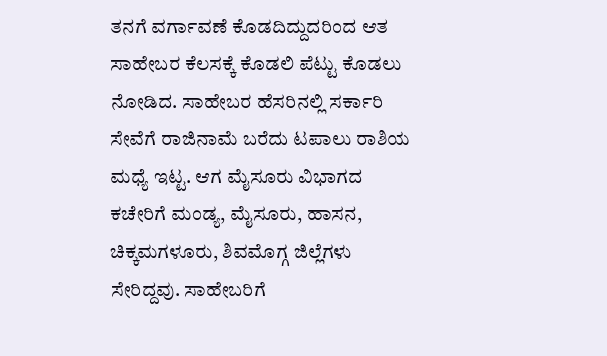ತನಗೆ ವರ್ಗಾವಣೆ ಕೊಡದಿದ್ದುದರಿಂದ ಆತ ಸಾಹೇಬರ ಕೆಲಸಕ್ಕೆ ಕೊಡಲಿ ಪೆಟ್ಟು ಕೊಡಲು ನೋಡಿದ. ಸಾಹೇಬರ ಹೆಸರಿನಲ್ಲಿ ಸರ್ಕಾರಿ ಸೇವೆಗೆ ರಾಜಿನಾಮೆ ಬರೆದು ಟಪಾಲು ರಾಶಿಯ ಮಧ್ಯೆ ಇಟ್ಟ. ಆಗ ಮೈಸೂರು ವಿಭಾಗದ ಕಚೇರಿಗೆ ಮಂಡ್ಯ, ಮೈಸೂರು, ಹಾಸನ, ಚಿಕ್ಕಮಗಳೂರು, ಶಿವಮೊಗ್ಗ ಜಿಲ್ಲೆಗಳು ಸೇರಿದ್ದವು. ಸಾಹೇಬರಿಗೆ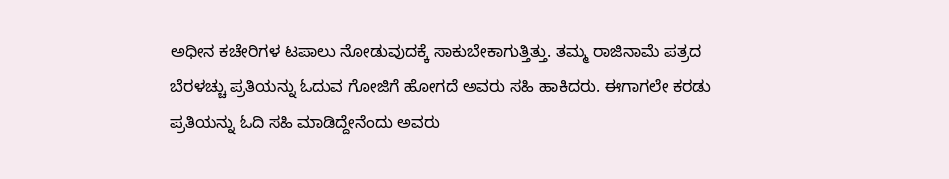ಅಧೀನ ಕಚೇರಿಗಳ ಟಪಾಲು ನೋಡುವುದಕ್ಕೆ ಸಾಕುಬೇಕಾಗುತ್ತಿತ್ತು. ತಮ್ಮ ರಾಜಿನಾಮೆ ಪತ್ರದ ಬೆರಳಚ್ಚು ಪ್ರತಿಯನ್ನು ಓದುವ ಗೋಜಿಗೆ ಹೋಗದೆ ಅವರು ಸಹಿ ಹಾಕಿದರು. ಈಗಾಗಲೇ ಕರಡು ಪ್ರತಿಯನ್ನು ಓದಿ ಸಹಿ ಮಾಡಿದ್ದೇನೆಂದು ಅವರು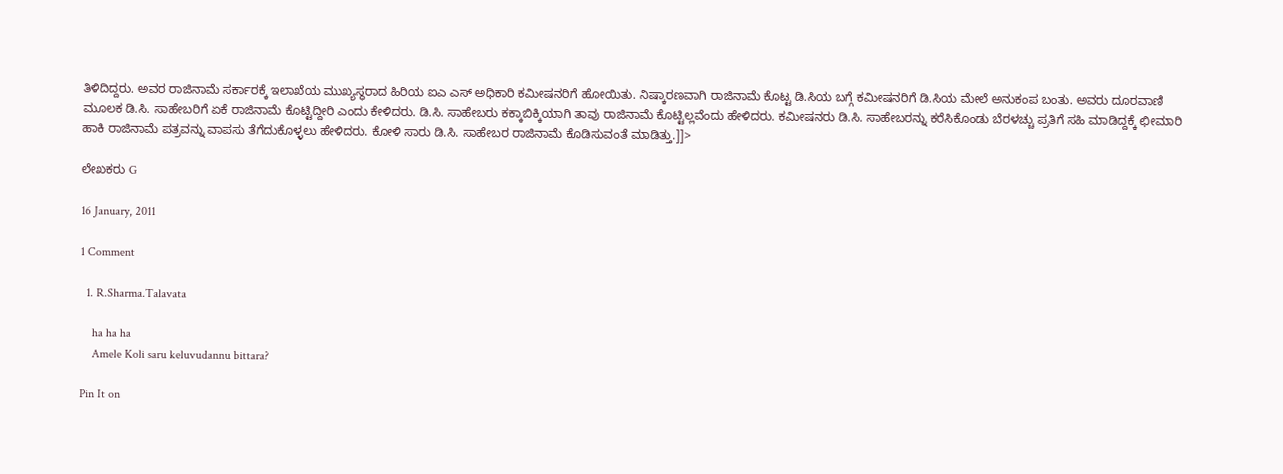ತಿಳಿದಿದ್ದರು. ಅವರ ರಾಜಿನಾಮೆ ಸರ್ಕಾರಕ್ಕೆ ಇಲಾಖೆಯ ಮುಖ್ಯಸ್ಥರಾದ ಹಿರಿಯ ಐಎ ಎಸ್ ಅಧಿಕಾರಿ ಕಮೀಷನರಿಗೆ ಹೋಯಿತು. ನಿಷ್ಕಾರಣವಾಗಿ ರಾಜಿನಾಮೆ ಕೊಟ್ಟ ಡಿ.ಸಿಯ ಬಗ್ಗೆ ಕಮೀಷನರಿಗೆ ಡಿ.ಸಿಯ ಮೇಲೆ ಅನುಕಂಪ ಬಂತು. ಅವರು ದೂರವಾಣಿ ಮೂಲಕ ಡಿ.ಸಿ. ಸಾಹೇಬರಿಗೆ ಏಕೆ ರಾಜಿನಾಮೆ ಕೊಟ್ಟಿದ್ದೀರಿ ಎಂದು ಕೇಳಿದರು. ಡಿ.ಸಿ. ಸಾಹೇಬರು ಕಕ್ಕಾಬಿಕ್ಕಿಯಾಗಿ ತಾವು ರಾಜಿನಾಮೆ ಕೊಟ್ಟಿಲ್ಲವೆಂದು ಹೇಳಿದರು. ಕಮೀಷನರು ಡಿ.ಸಿ. ಸಾಹೇಬರನ್ನು ಕರೆಸಿಕೊಂಡು ಬೆರಳಚ್ಚು ಪ್ರತಿಗೆ ಸಹಿ ಮಾಡಿದ್ದಕ್ಕೆ ಛೀಮಾರಿ ಹಾಕಿ ರಾಜಿನಾಮೆ ಪತ್ರವನ್ನು ವಾಪಸು ತೆಗೆದುಕೊಳ್ಳಲು ಹೇಳಿದರು. ಕೋಳಿ ಸಾರು ಡಿ.ಸಿ. ಸಾಹೇಬರ ರಾಜಿನಾಮೆ ಕೊಡಿಸುವಂತೆ ಮಾಡಿತ್ತು.]]>

ಲೇಖಕರು G

16 January, 2011

1 Comment

  1. R.Sharma.Talavata

    ha ha ha
    Amele Koli saru keluvudannu bittara?

Pin It on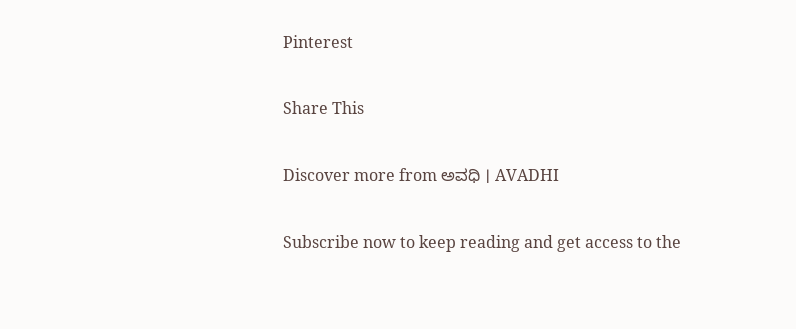Pinterest

Share This

Discover more from ಅವಧಿ । AVADHI

Subscribe now to keep reading and get access to the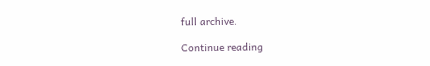full archive.

Continue reading